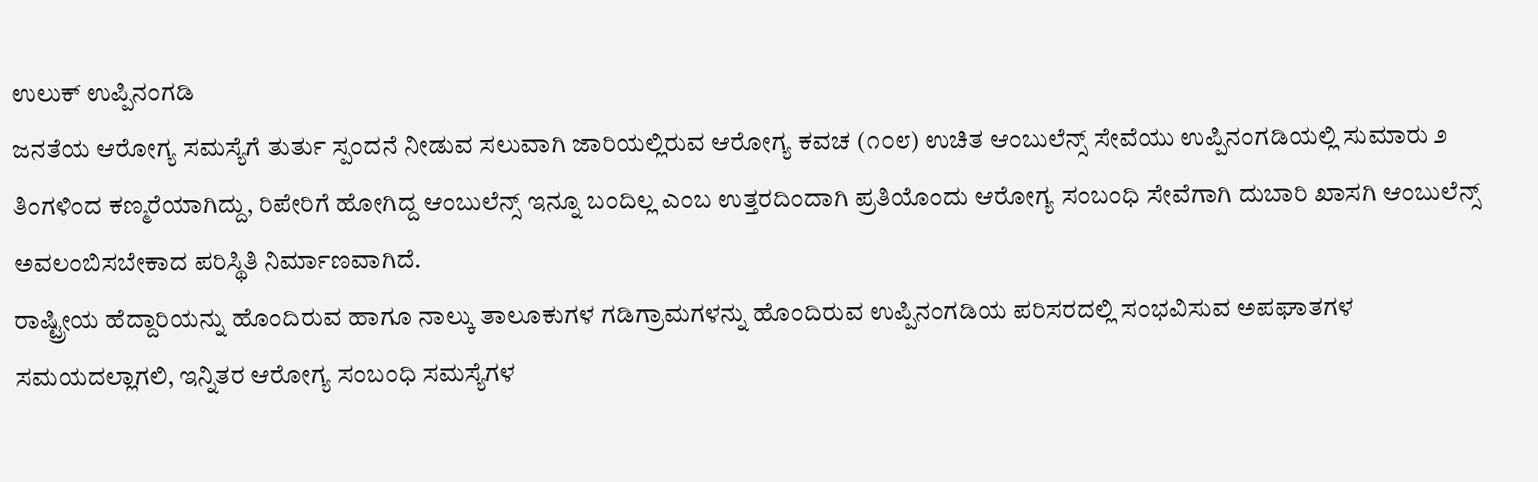ಉಲುಕ್ ಉಪ್ಪಿನಂಗಡಿ
ಜನತೆಯ ಆರೋಗ್ಯ ಸಮಸ್ಯೆಗೆ ತುರ್ತು ಸ್ಪಂದನೆ ನೀಡುವ ಸಲುವಾಗಿ ಜಾರಿಯಲ್ಲಿರುವ ಆರೋಗ್ಯ ಕವಚ (೧೦೮) ಉಚಿತ ಆಂಬುಲೆನ್ಸ್ ಸೇವೆಯು ಉಪ್ಪಿನಂಗಡಿಯಲ್ಲಿ ಸುಮಾರು ೨ ತಿಂಗಳಿಂದ ಕಣ್ಮರೆಯಾಗಿದ್ದು, ರಿಪೇರಿಗೆ ಹೋಗಿದ್ದ ಆಂಬುಲೆನ್ಸ್ ಇನ್ನೂ ಬಂದಿಲ್ಲ ಎಂಬ ಉತ್ತರದಿಂದಾಗಿ ಪ್ರತಿಯೊಂದು ಆರೋಗ್ಯ ಸಂಬಂಧಿ ಸೇವೆಗಾಗಿ ದುಬಾರಿ ಖಾಸಗಿ ಆಂಬುಲೆನ್ಸ್ ಅವಲಂಬಿಸಬೇಕಾದ ಪರಿಸ್ಥಿತಿ ನಿರ್ಮಾಣವಾಗಿದೆ.
ರಾಷ್ಟ್ರೀಯ ಹೆದ್ದಾರಿಯನ್ನು ಹೊಂದಿರುವ ಹಾಗೂ ನಾಲ್ಕು ತಾಲೂಕುಗಳ ಗಡಿಗ್ರಾಮಗಳನ್ನು ಹೊಂದಿರುವ ಉಪ್ಪಿನಂಗಡಿಯ ಪರಿಸರದಲ್ಲಿ ಸಂಭವಿಸುವ ಅಪಘಾತಗಳ ಸಮಯದಲ್ಲಾಗಲಿ, ಇನ್ನಿತರ ಆರೋಗ್ಯ ಸಂಬಂಧಿ ಸಮಸ್ಯೆಗಳ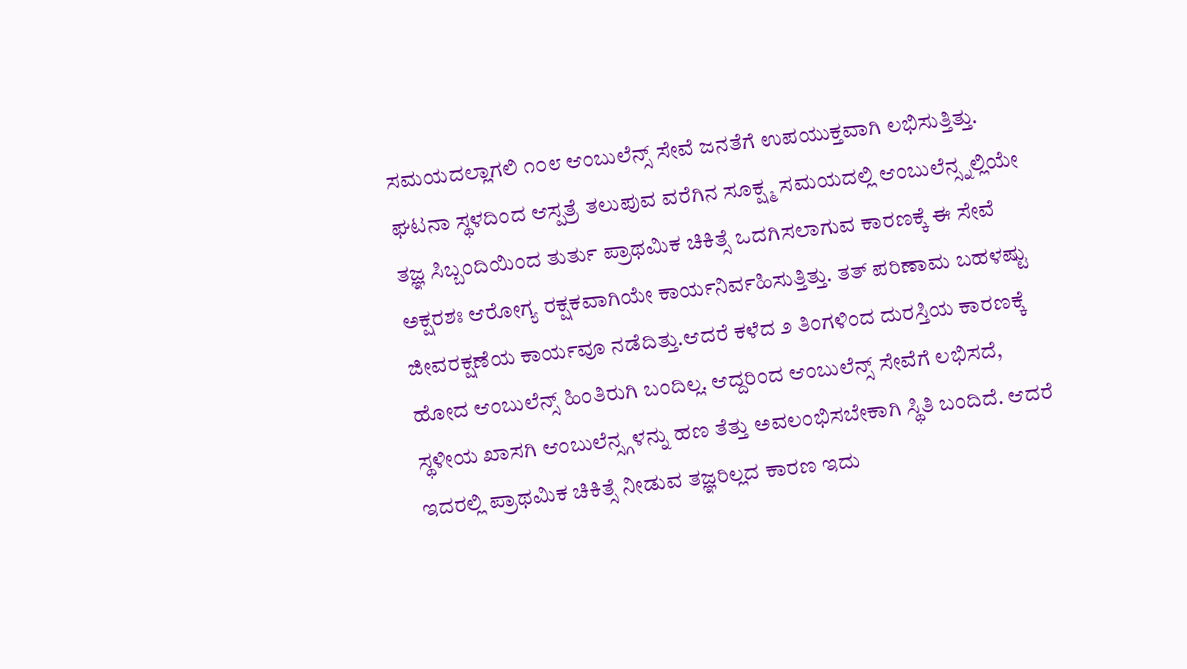ಸಮಯದಲ್ಲಾಗಲಿ ೧೦೮ ಆಂಬುಲೆನ್ಸ್ ಸೇವೆ ಜನತೆಗೆ ಉಪಯುಕ್ತವಾಗಿ ಲಭಿಸುತ್ತಿತ್ತು. ಘಟನಾ ಸ್ಥಳದಿಂದ ಆಸ್ಪತ್ರೆ ತಲುಪುವ ವರೆಗಿನ ಸೂಕ್ಷ್ಮ ಸಮಯದಲ್ಲಿ ಆಂಬುಲೆನ್ಸ್ನಲ್ಲಿಯೇ ತಜ್ಞ ಸಿಬ್ಬಂದಿಯಿಂದ ತುರ್ತು ಪ್ರಾಥಮಿಕ ಚಿಕಿತ್ಸೆ ಒದಗಿಸಲಾಗುವ ಕಾರಣಕ್ಕೆ ಈ ಸೇವೆ ಅಕ್ಷರಶಃ ಆರೋಗ್ಯ ರಕ್ಷಕವಾಗಿಯೇ ಕಾರ್ಯನಿರ್ವಹಿಸುತ್ತಿತ್ತು. ತತ್ ಪರಿಣಾಮ ಬಹಳಷ್ಟು ಜೀವರಕ್ಷಣೆಯ ಕಾರ್ಯವೂ ನಡೆದಿತ್ತು.ಆದರೆ ಕಳೆದ ೨ ತಿಂಗಳಿಂದ ದುರಸ್ತಿಯ ಕಾರಣಕ್ಕೆ ಹೋದ ಆಂಬುಲೆನ್ಸ್ ಹಿಂತಿರುಗಿ ಬಂದಿಲ್ಲ. ಆದ್ದರಿಂದ ಆಂಬುಲೆನ್ಸ್ ಸೇವೆಗೆ ಲಭಿಸದೆ, ಸ್ಥಳೀಯ ಖಾಸಗಿ ಆಂಬುಲೆನ್ಸ್ಗಳನ್ನು ಹಣ ತೆತ್ತು ಅವಲಂಭಿಸಬೇಕಾಗಿ ಸ್ಥಿತಿ ಬಂದಿದೆ. ಆದರೆ ಇದರಲ್ಲಿ ಪ್ರಾಥಮಿಕ ಚಿಕಿತ್ಸೆ ನೀಡುವ ತಜ್ಞರಿಲ್ಲದ ಕಾರಣ ಇದು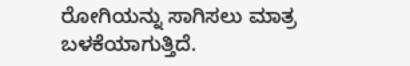ರೋಗಿಯನ್ನು ಸಾಗಿಸಲು ಮಾತ್ರ ಬಳಕೆಯಾಗುತ್ತಿದೆ.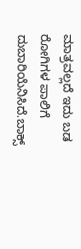ಮಾತ್ರವಲ್ಲದೆ ಇದು ಬಡ ರೋಗಿಗಳ ಪಾಲಿಗೆ ದುಬಾರಿಯೆನಿಸಿದೆ.ಬಾಕ್ಸ್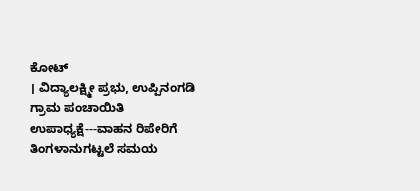ಕೋಟ್
। ವಿದ್ಯಾಲಕ್ಷ್ಮೀ ಪ್ರಭು, ಉಪ್ಪಿನಂಗಡಿ ಗ್ರಾಮ ಪಂಚಾಯಿತಿ ಉಪಾಧ್ಯಕ್ಷೆ---ವಾಹನ ರಿಪೇರಿಗೆ ತಿಂಗಳಾನುಗಟ್ಟಲೆ ಸಮಯ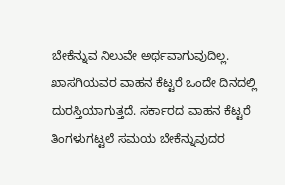ಬೇಕೆನ್ನುವ ನಿಲುವೇ ಅರ್ಥವಾಗುವುದಿಲ್ಲ. ಖಾಸಗಿಯವರ ವಾಹನ ಕೆಟ್ಟರೆ ಒಂದೇ ದಿನದಲ್ಲಿ ದುರಸ್ತಿಯಾಗುತ್ತದೆ. ಸರ್ಕಾರದ ವಾಹನ ಕೆಟ್ಟರೆ ತಿಂಗಳುಗಟ್ಟಲೆ ಸಮಯ ಬೇಕೆನ್ನುವುದರ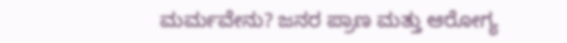ಮರ್ಮವೇನು? ಜನರ ಪ್ರಾಣ ಮತ್ತು ಆರೋಗ್ಯ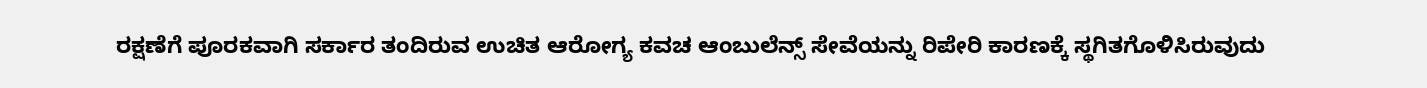ರಕ್ಷಣೆಗೆ ಪೂರಕವಾಗಿ ಸರ್ಕಾರ ತಂದಿರುವ ಉಚಿತ ಆರೋಗ್ಯ ಕವಚ ಆಂಬುಲೆನ್ಸ್ ಸೇವೆಯನ್ನು ರಿಪೇರಿ ಕಾರಣಕ್ಕೆ ಸ್ಥಗಿತಗೊಳಿಸಿರುವುದು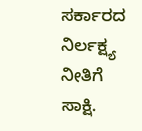ಸರ್ಕಾರದ ನಿರ್ಲಕ್ಷ್ಯ ನೀತಿಗೆ ಸಾಕ್ಷಿ.